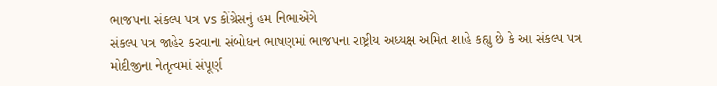ભાજપના સંકલ્પ પત્ર vs કોંગ્રેસનું હમ નિભાએંગે
સંકલ્પ પત્ર જાહેર કરવાના સંબોધન ભાષણમાં ભાજપના રાષ્ટ્રીય અધ્યક્ષ અમિત શાહે કહ્યુ છે કે આ સંકલ્પ પત્ર મોદીજીના નેતૃત્વમાં સંપૂર્ણ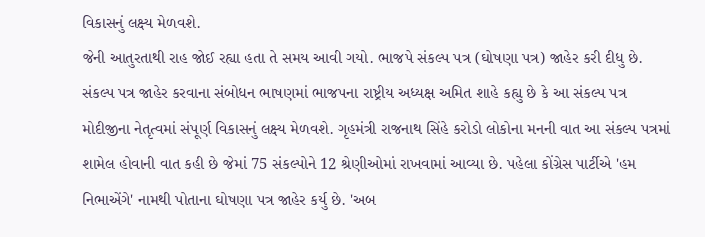વિકાસનું લક્ષ્ય મેળવશે.
જેની આતુરતાથી રાહ જોઈ રહ્યા હતા તે સમય આવી ગયો. ભાજપે સંકલ્પ પત્ર (ઘોષણા પત્ર) જાહેર કરી દીધુ છે. સંકલ્પ પત્ર જાહેર કરવાના સંબોધન ભાષણમાં ભાજપના રાષ્ટ્રીય અધ્યક્ષ અમિત શાહે કહ્યુ છે કે આ સંકલ્પ પત્ર મોદીજીના નેતૃત્વમાં સંપૂર્ણ વિકાસનું લક્ષ્ય મેળવશે. ગૃહમંત્રી રાજનાથ સિંહે કરોડો લોકોના મનની વાત આ સંકલ્પ પત્રમાં શામેલ હોવાની વાત કહી છે જેમાં 75 સંકલ્પોને 12 શ્રેણીઓમાં રાખવામાં આવ્યા છે. પહેલા કોંગ્રેસ પાર્ટીએ 'હમ નિભાએંગે' નામથી પોતાના ઘોષણા પત્ર જાહેર કર્યુ છે. 'અબ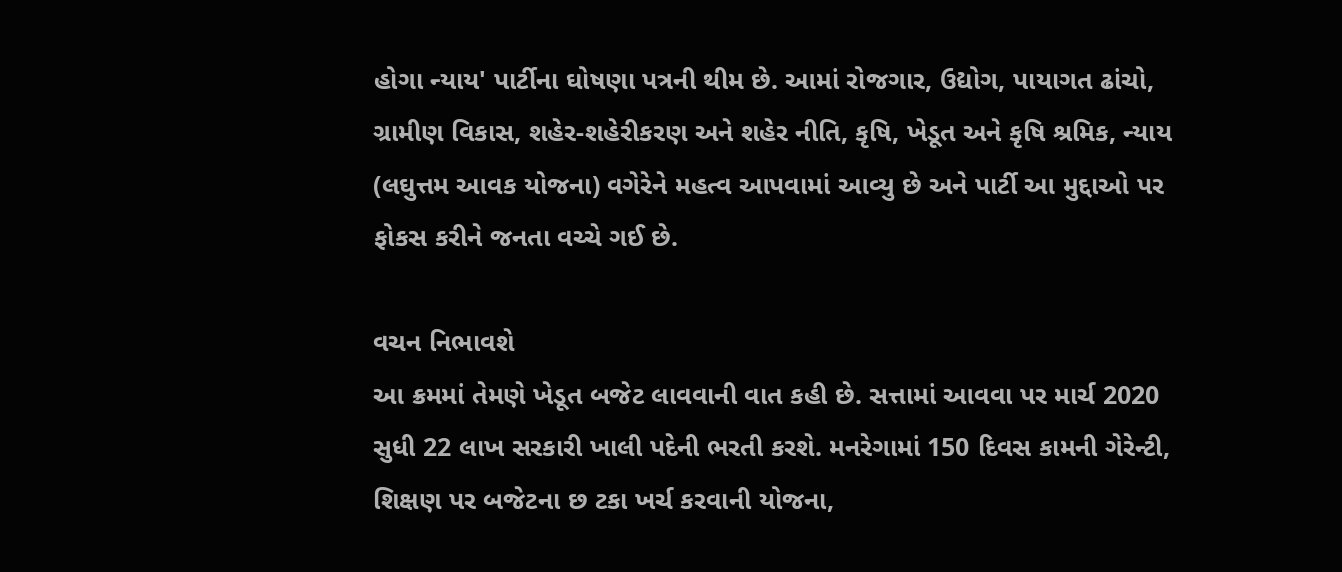હોગા ન્યાય' પાર્ટીના ઘોષણા પત્રની થીમ છે. આમાં રોજગાર, ઉદ્યોગ, પાયાગત ઢાંચો, ગ્રામીણ વિકાસ, શહેર-શહેરીકરણ અને શહેર નીતિ, કૃષિ, ખેડૂત અને કૃષિ શ્રમિક, ન્યાય (લઘુત્તમ આવક યોજના) વગેરેને મહત્વ આપવામાં આવ્યુ છે અને પાર્ટી આ મુદ્દાઓ પર ફોકસ કરીને જનતા વચ્ચે ગઈ છે.

વચન નિભાવશે
આ ક્રમમાં તેમણે ખેડૂત બજેટ લાવવાની વાત કહી છે. સત્તામાં આવવા પર માર્ચ 2020 સુધી 22 લાખ સરકારી ખાલી પદેની ભરતી કરશે. મનરેગામાં 150 દિવસ કામની ગેરેન્ટી, શિક્ષણ પર બજેટના છ ટકા ખર્ચ કરવાની યોજના,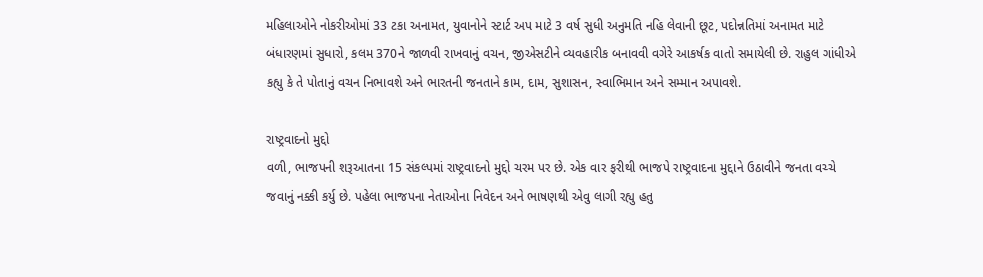મહિલાઓને નોકરીઓમાં 33 ટકા અનામત, યુવાનોને સ્ટાર્ટ અપ માટે 3 વર્ષ સુધી અનુમતિ નહિ લેવાની છૂટ, પદોન્નતિમાં અનામત માટે બંધારણમાં સુધારો, કલમ 370ને જાળવી રાખવાનું વચન, જીએસટીને વ્યવહારીક બનાવવી વગેરે આકર્ષક વાતો સમાયેલી છે. રાહુલ ગાંધીએ કહ્યુ કે તે પોતાનું વચન નિભાવશે અને ભારતની જનતાને કામ, દામ, સુશાસન, સ્વાભિમાન અને સમ્માન અપાવશે.

રાષ્ટ્રવાદનો મુદ્દો
વળી, ભાજપની શરૂઆતના 15 સંકલ્પમાં રાષ્ટ્રવાદનો મુદ્દો ચરમ પર છે. એક વાર ફરીથી ભાજપે રાષ્ટ્રવાદના મુદ્દાને ઉઠાવીને જનતા વચ્ચે જવાનું નક્કી કર્યુ છે. પહેલા ભાજપના નેતાઓના નિવેદન અને ભાષણથી એવુ લાગી રહ્યુ હતુ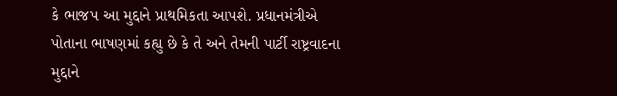કે ભાજપ આ મુદ્દાને પ્રાથમિકતા આપશે. પ્રધાનમંત્રીએ પોતાના ભાષણમાં કહ્યુ છે કે તે અને તેમની પાર્ટી રાષ્ટ્રવાદના મુદ્દાને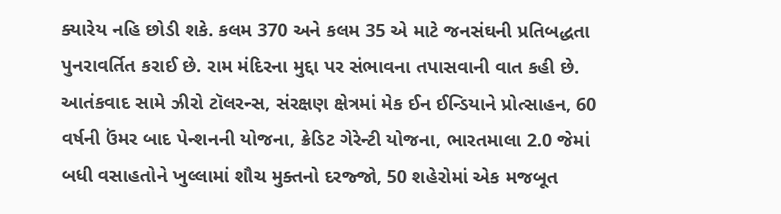ક્યારેય નહિ છોડી શકે. કલમ 370 અને કલમ 35 એ માટે જનસંઘની પ્રતિબદ્ધતા પુનરાવર્તિત કરાઈ છે. રામ મંદિરના મુદ્દા પર સંભાવના તપાસવાની વાત કહી છે. આતંકવાદ સામે ઝીરો ટૉલરન્સ, સંરક્ષણ ક્ષેત્રમાં મેક ઈન ઈન્ડિયાને પ્રોત્સાહન, 60 વર્ષની ઉંમર બાદ પેન્શનની યોજના, ક્રેડિટ ગેરેન્ટી યોજના, ભારતમાલા 2.0 જેમાં બધી વસાહતોને ખુલ્લામાં શૌચ મુક્તનો દરજ્જો, 50 શહેરોમાં એક મજબૂત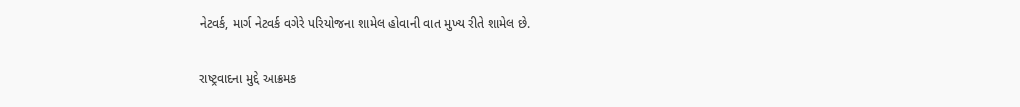નેટવર્ક, માર્ગ નેટવર્ક વગેરે પરિયોજના શામેલ હોવાની વાત મુખ્ય રીતે શામેલ છે.

રાષ્ટ્રવાદના મુદ્દે આક્રમક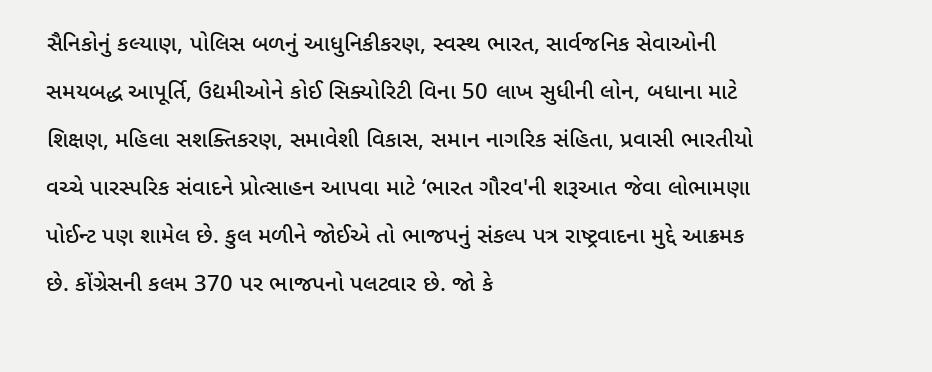સૈનિકોનું કલ્યાણ, પોલિસ બળનું આધુનિકીકરણ, સ્વસ્થ ભારત, સાર્વજનિક સેવાઓની સમયબદ્ધ આપૂર્તિ, ઉદ્યમીઓને કોઈ સિક્યોરિટી વિના 50 લાખ સુધીની લોન, બધાના માટે શિક્ષણ, મહિલા સશક્તિકરણ, સમાવેશી વિકાસ, સમાન નાગરિક સંહિતા, પ્રવાસી ભારતીયો વચ્ચે પારસ્પરિક સંવાદને પ્રોત્સાહન આપવા માટે ‘ભારત ગૌરવ'ની શરૂઆત જેવા લોભામણા પોઈન્ટ પણ શામેલ છે. કુલ મળીને જોઈએ તો ભાજપનું સંકલ્પ પત્ર રાષ્ટ્રવાદના મુદ્દે આક્રમક છે. કોંગ્રેસની કલમ 370 પર ભાજપનો પલટવાર છે. જો કે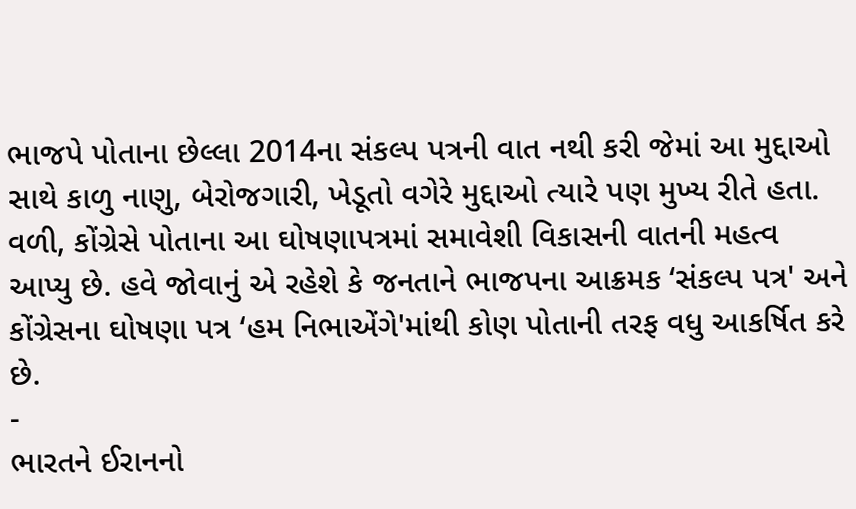ભાજપે પોતાના છેલ્લા 2014ના સંકલ્પ પત્રની વાત નથી કરી જેમાં આ મુદ્દાઓ સાથે કાળુ નાણુ, બેરોજગારી, ખેડૂતો વગેરે મુદ્દાઓ ત્યારે પણ મુખ્ય રીતે હતા. વળી, કોંગ્રેસે પોતાના આ ઘોષણાપત્રમાં સમાવેશી વિકાસની વાતની મહત્વ આપ્યુ છે. હવે જોવાનું એ રહેશે કે જનતાને ભાજપના આક્રમક ‘સંકલ્પ પત્ર' અને કોંગ્રેસના ઘોષણા પત્ર ‘હમ નિભાએંગે'માંથી કોણ પોતાની તરફ વધુ આકર્ષિત કરે છે.
-
ભારતને ઈરાનનો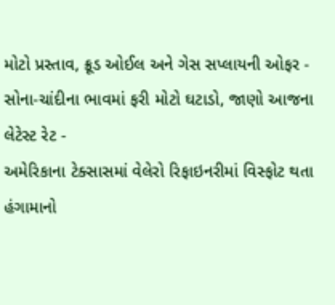મોટો પ્રસ્તાવ, ક્રૂડ ઓઈલ અને ગેસ સપ્લાયની ઓફર -
સોના-ચાંદીના ભાવમાં ફરી મોટો ઘટાડો, જાણો આજના લેટેસ્ટ રેટ -
અમેરિકાના ટેક્સાસમાં વેલેરો રિફાઇનરીમાં વિસ્ફોટ થતા હંગામાનો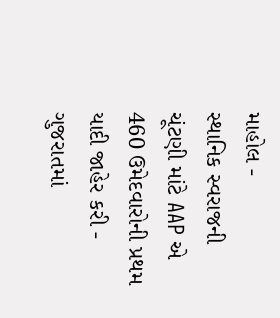માહોલ -
સ્થાનિક સ્વરાજની ચૂંટણી માંટે AAP એ 460 ઉમેદવારોની પ્રથમ યાદી જાહેર કરી -
ગુજરાતમાં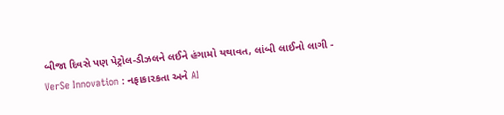બીજા દિવસે પણ પેટ્રોલ-ડીઝલને લઈને હંગામો યથાવત, લાંબી લાઈનો લાગી -
VerSe Innovation : નફાકારકતા અને AI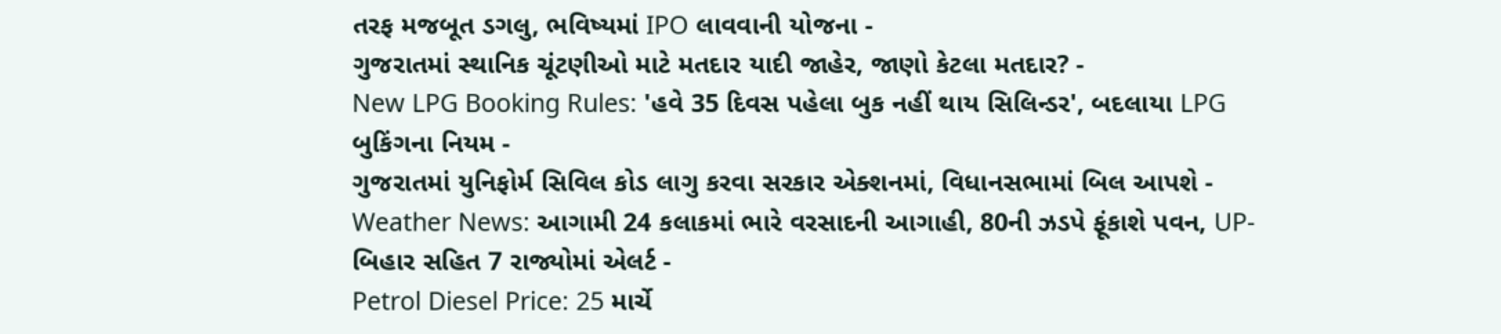તરફ મજબૂત ડગલુ, ભવિષ્યમાં IPO લાવવાની યોજના -
ગુજરાતમાં સ્થાનિક ચૂંટણીઓ માટે મતદાર યાદી જાહેર, જાણો કેટલા મતદાર? -
New LPG Booking Rules: 'હવે 35 દિવસ પહેલા બુક નહીં થાય સિલિન્ડર', બદલાયા LPG બુકિંગના નિયમ -
ગુજરાતમાં યુનિફોર્મ સિવિલ કોડ લાગુ કરવા સરકાર એક્શનમાં, વિધાનસભામાં બિલ આપશે -
Weather News: આગામી 24 કલાકમાં ભારે વરસાદની આગાહી, 80ની ઝડપે ફૂંકાશે પવન, UP-બિહાર સહિત 7 રાજ્યોમાં એલર્ટ -
Petrol Diesel Price: 25 માર્ચે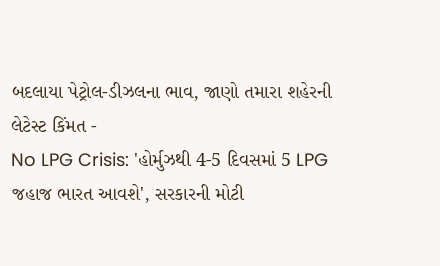બદલાયા પેટ્રોલ-ડીઝલના ભાવ, જાણો તમારા શહેરની લેટેસ્ટ કિંમત -
No LPG Crisis: 'હોર્મુઝથી 4-5 દિવસમાં 5 LPG જહાજ ભારત આવશે', સરકારની મોટી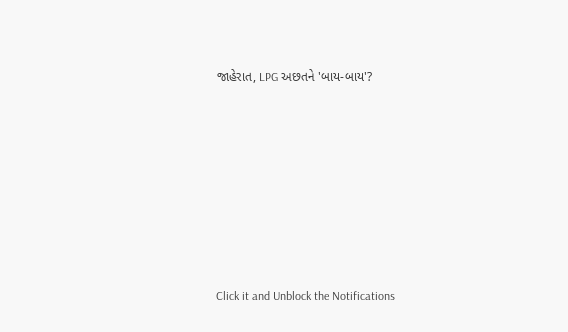જાહેરાત, LPG અછતને 'બાય-બાય'?








Click it and Unblock the Notifications